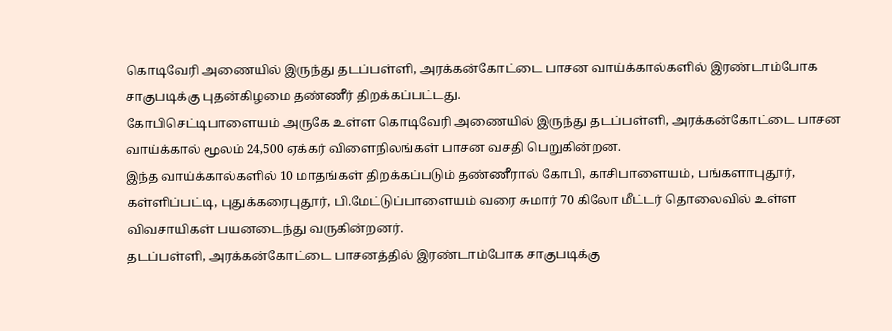கொடிவேரி அணையில் இருந்து தடப்பள்ளி, அரக்கன்கோட்டை பாசன வாய்க்கால்களில் இரண்டாம்போக சாகுபடிக்கு புதன்கிழமை தண்ணீர் திறக்கப்பட்டது.
கோபிசெட்டிபாளையம் அருகே உள்ள கொடிவேரி அணையில் இருந்து தடப்பள்ளி, அரக்கன்கோட்டை பாசன வாய்க்கால் மூலம் 24,500 ஏக்கர் விளைநிலங்கள் பாசன வசதி பெறுகின்றன.
இந்த வாய்க்கால்களில் 10 மாதங்கள் திறக்கப்படும் தண்ணீரால் கோபி, காசிபாளையம், பங்களாபுதூர், கள்ளிப்பட்டி, புதுக்கரைபுதூர், பி.மேட்டுப்பாளையம் வரை சுமார் 70 கிலோ மீட்டர் தொலைவில் உள்ள விவசாயிகள் பயனடைந்து வருகின்றனர்.
தடப்பள்ளி, அரக்கன்கோட்டை பாசனத்தில் இரண்டாம்போக சாகுபடிக்கு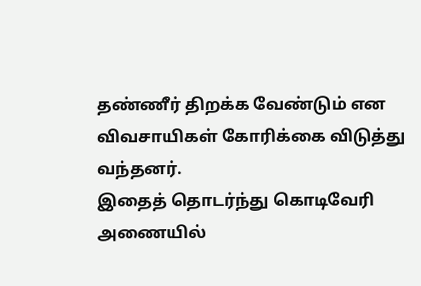தண்ணீர் திறக்க வேண்டும் என விவசாயிகள் கோரிக்கை விடுத்து வந்தனர்.
இதைத் தொடர்ந்து கொடிவேரி அணையில்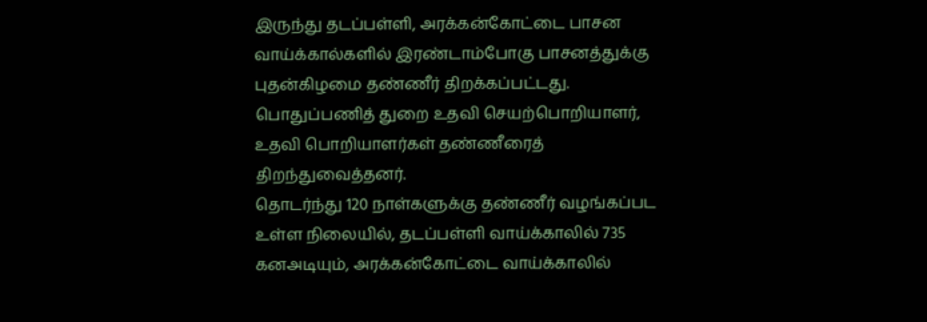இருந்து தடப்பள்ளி, அரக்கன்கோட்டை பாசன வாய்க்கால்களில் இரண்டாம்போகு பாசனத்துக்கு புதன்கிழமை தண்ணீர் திறக்கப்பட்டது. பொதுப்பணித் துறை உதவி செயற்பொறியாளர், உதவி பொறியாளர்கள் தண்ணீரைத் திறந்துவைத்தனர்.
தொடர்ந்து 120 நாள்களுக்கு தண்ணீர் வழங்கப்பட உள்ள நிலையில், தடப்பள்ளி வாய்க்காலில் 735 கனஅடியும், அரக்கன்கோட்டை வாய்க்காலில்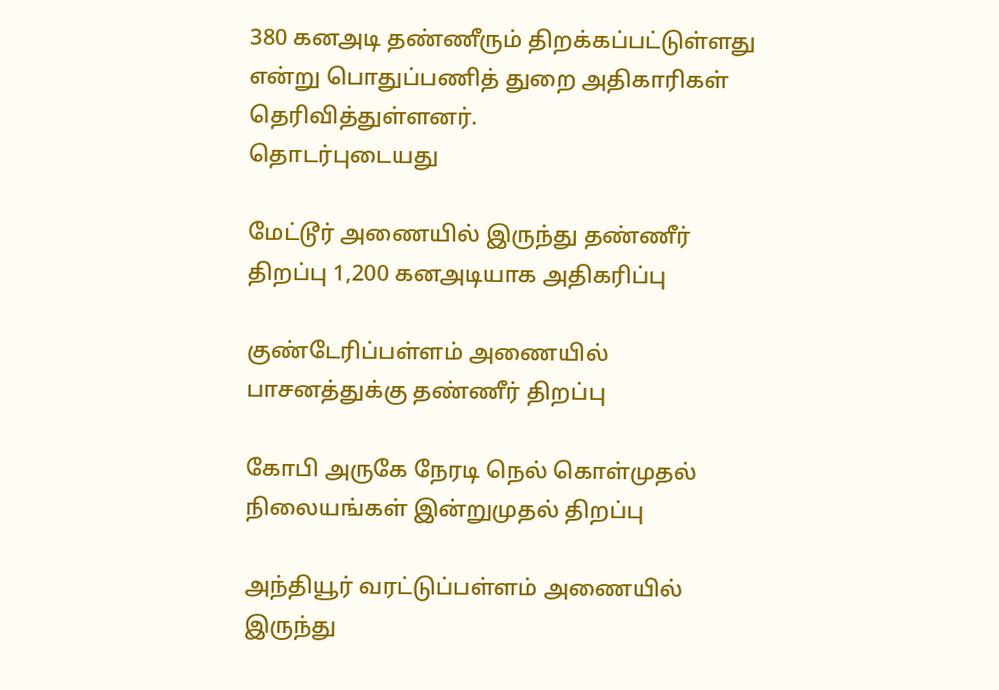380 கனஅடி தண்ணீரும் திறக்கப்பட்டுள்ளது என்று பொதுப்பணித் துறை அதிகாரிகள் தெரிவித்துள்ளனர்.
தொடர்புடையது

மேட்டூர் அணையில் இருந்து தண்ணீர் திறப்பு 1,200 கனஅடியாக அதிகரிப்பு

குண்டேரிப்பள்ளம் அணையில் பாசனத்துக்கு தண்ணீர் திறப்பு

கோபி அருகே நேரடி நெல் கொள்முதல் நிலையங்கள் இன்றுமுதல் திறப்பு

அந்தியூர் வரட்டுப்பள்ளம் அணையில் இருந்து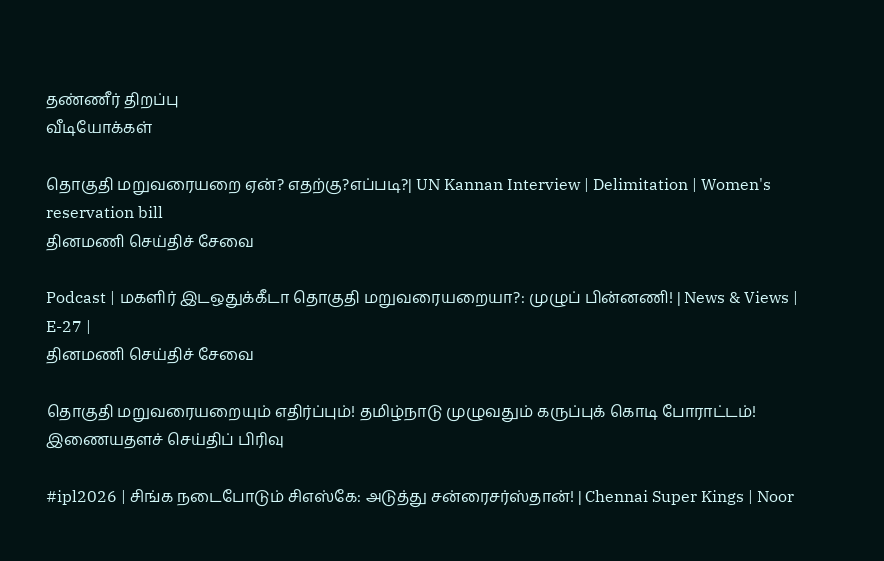தண்ணீர் திறப்பு
வீடியோக்கள்

தொகுதி மறுவரையறை ஏன்? எதற்கு?எப்படி?| UN Kannan Interview | Delimitation | Women's reservation bill
தினமணி செய்திச் சேவை

Podcast | மகளிர் இடஒதுக்கீடா தொகுதி மறுவரையறையா?: முழுப் பின்னணி! | News & Views | E-27 |
தினமணி செய்திச் சேவை

தொகுதி மறுவரையறையும் எதிர்ப்பும்! தமிழ்நாடு முழுவதும் கருப்புக் கொடி போராட்டம்!
இணையதளச் செய்திப் பிரிவு

#ipl2026 | சிங்க நடைபோடும் சிஎஸ்கே: அடுத்து சன்ரைசர்ஸ்தான்! | Chennai Super Kings | Noor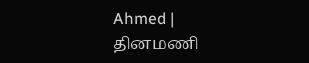Ahmed |
தினமணி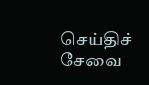செய்திச் சேவை